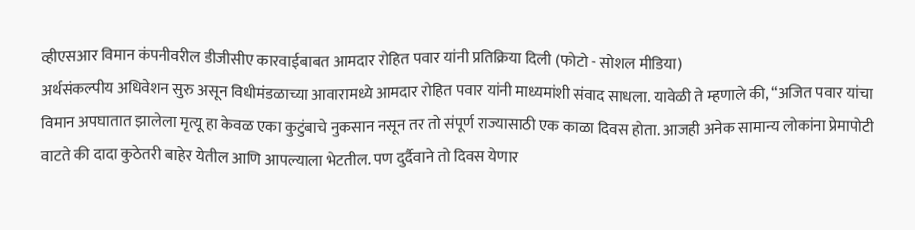व्हीएसआर विमान कंपनीवरील डीजीसीए कारवाईबाबत आमदार रोहित पवार यांनी प्रतिक्रिया दिली (फोटो - सोशल मीडिया)
अर्थसंकल्पीय अधिवेशन सुरु असून विधीमंडळाच्या आवारामध्ये आमदार रोहित पवार यांनी माध्यमांशी संवाद साधला. यावेळी ते म्हणाले की, “अजित पवार यांचा विमान अपघातात झालेला मृत्यू हा केवळ एका कुटुंबाचे नुकसान नसून तर तो संपूर्ण राज्यासाठी एक काळा दिवस होता. आजही अनेक सामान्य लोकांना प्रेमापोटी वाटते की दादा कुठेतरी बाहेर येतील आणि आपल्याला भेटतील. पण दुर्दैवाने तो दिवस येणार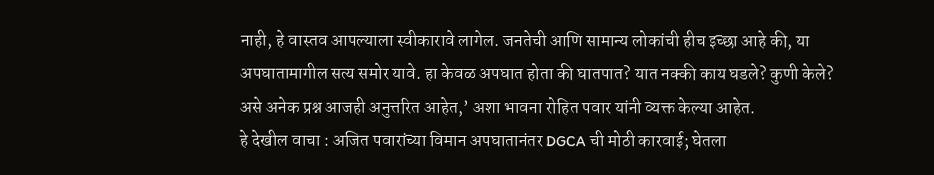नाही, हे वास्तव आपल्याला स्वीकारावे लागेल. जनतेची आणि सामान्य लोकांची हीच इच्छा आहे की, या अपघातामागील सत्य समोर यावे. हा केवळ अपघात होता की घातपात? यात नक्की काय घडले? कुणी केले? असे अनेक प्रश्न आजही अनुत्तरित आहेत,’ अशा भावना रोहित पवार यांनी व्यक्त केल्या आहेत.
हे देखील वाचा : अजित पवारांच्या विमान अपघातानंतर DGCA ची मोठी कारवाई; घेतला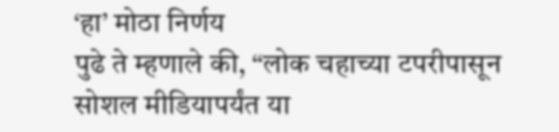‘हा’ मोठा निर्णय
पुढे ते म्हणाले की, “लोक चहाच्या टपरीपासून सोशल मीडियापर्यंत या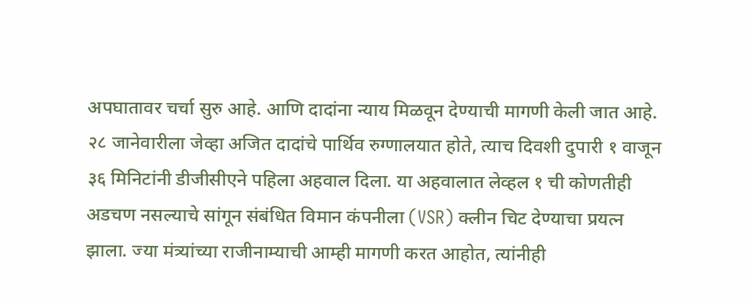अपघातावर चर्चा सुरु आहे. आणि दादांना न्याय मिळवून देण्याची मागणी केली जात आहे. २८ जानेवारीला जेव्हा अजित दादांचे पार्थिव रुग्णालयात होते, त्याच दिवशी दुपारी १ वाजून ३६ मिनिटांनी डीजीसीएने पहिला अहवाल दिला. या अहवालात लेव्हल १ ची कोणतीही अडचण नसल्याचे सांगून संबंधित विमान कंपनीला (VSR) क्लीन चिट देण्याचा प्रयत्न झाला. ज्या मंत्र्यांच्या राजीनाम्याची आम्ही मागणी करत आहोत, त्यांनीही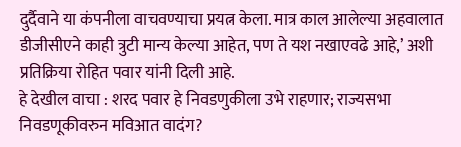दुर्दैवाने या कंपनीला वाचवण्याचा प्रयत्न केला. मात्र काल आलेल्या अहवालात डीजीसीएने काही त्रुटी मान्य केल्या आहेत, पण ते यश नखाएवढे आहे,’ अशी प्रतिक्रिया रोहित पवार यांनी दिली आहे.
हे देखील वाचा : शरद पवार हे निवडणुकीला उभे राहणार; राज्यसभा निवडणूकीवरुन मविआत वादंग?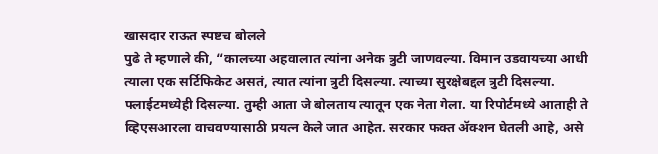खासदार राऊत स्पष्टच बोलले
पुढे ते म्हणाले की, “कालच्या अहवालात त्यांना अनेक त्रुटी जाणवल्या. विमान उडवायच्या आधी त्याला एक सर्टिफिकेट असतं, त्यात त्यांना त्रुटी दिसल्या. त्याच्या सुरक्षेबद्दल त्रुटी दिसल्या. फ्लाईटमध्येही दिसल्या. तुम्ही आता जे बोलताय त्यातून एक नेता गेला. या रिपोर्टमध्ये आताही ते व्हिएसआरला वाचवण्यासाठी प्रयत्न केले जात आहेत. सरकार फक्त ॲक्शन घेतली आहे, असे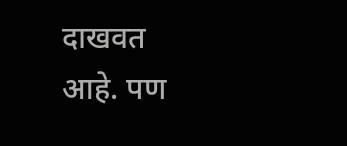दाखवत आहे. पण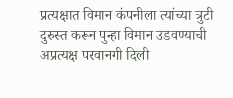प्रत्यक्षात विमान कंपनीला त्यांच्या त्रुटी दुरुस्त करून पुन्हा विमान उडवण्याची अप्रत्यक्ष परवानगी दिली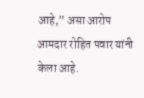आहे,” असा आरोप आमदार रोहित पवार यांनी केला आहे.